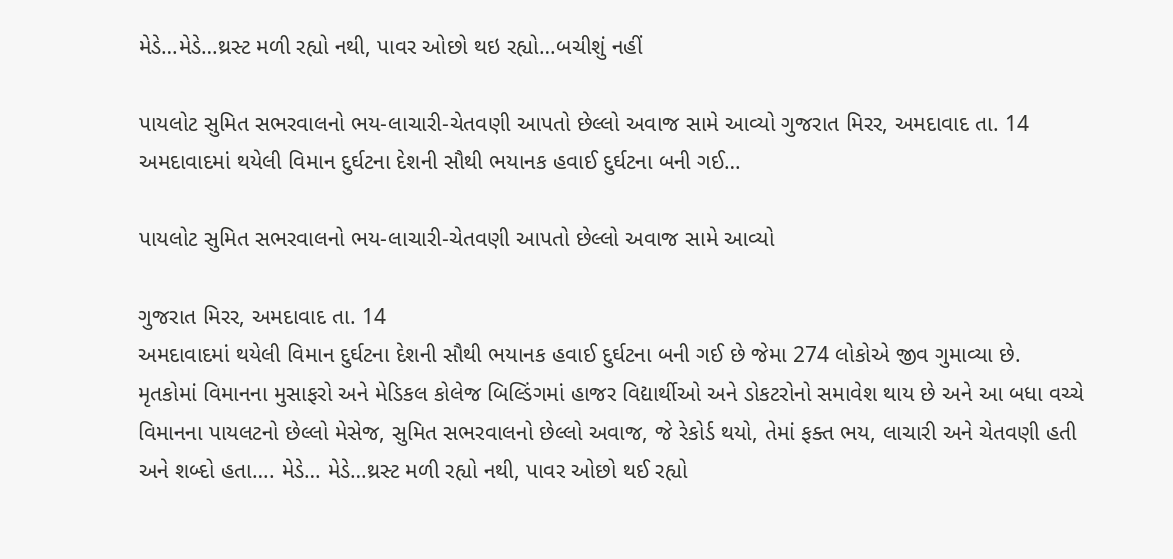મેડે…મેડે…થ્રસ્ટ મળી રહ્યો નથી, પાવર ઓછો થઇ રહ્યો…બચીશું નહીં

પાયલોટ સુમિત સભરવાલનો ભય-લાચારી-ચેતવણી આપતો છેલ્લો અવાજ સામે આવ્યો ગુજરાત મિરર, અમદાવાદ તા. 14 અમદાવાદમાં થયેલી વિમાન દુર્ઘટના દેશની સૌથી ભયાનક હવાઈ દુર્ઘટના બની ગઈ…

પાયલોટ સુમિત સભરવાલનો ભય-લાચારી-ચેતવણી આપતો છેલ્લો અવાજ સામે આવ્યો

ગુજરાત મિરર, અમદાવાદ તા. 14
અમદાવાદમાં થયેલી વિમાન દુર્ઘટના દેશની સૌથી ભયાનક હવાઈ દુર્ઘટના બની ગઈ છે જેમા 274 લોકોએ જીવ ગુમાવ્યા છે. મૃતકોમાં વિમાનના મુસાફરો અને મેડિકલ કોલેજ બિલ્ડિંગમાં હાજર વિદ્યાર્થીઓ અને ડોકટરોનો સમાવેશ થાય છે અને આ બધા વચ્ચે વિમાનના પાયલટનો છેલ્લો મેસેજ, સુમિત સભરવાલનો છેલ્લો અવાજ, જે રેકોર્ડ થયો, તેમાં ફક્ત ભય, લાચારી અને ચેતવણી હતી અને શબ્દો હતા…. મેડે… મેડે…થ્રસ્ટ મળી રહ્યો નથી, પાવર ઓછો થઈ રહ્યો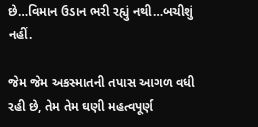છે…વિમાન ઉડાન ભરી રહ્યું નથી…બચીશું નહીં.

જેમ જેમ અકસ્માતની તપાસ આગળ વધી રહી છે, તેમ તેમ ઘણી મહત્વપૂર્ણ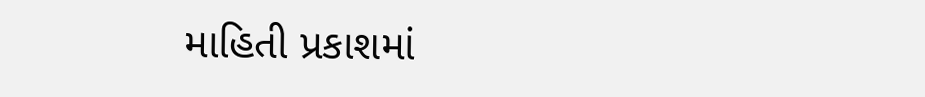માહિતી પ્રકાશમાં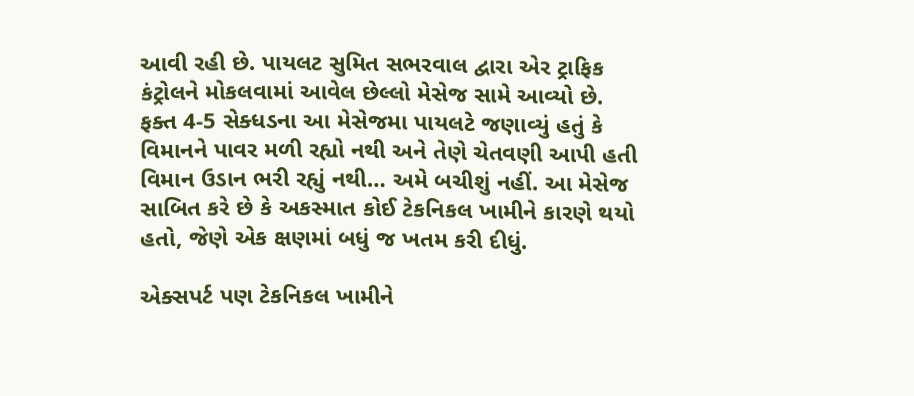આવી રહી છે. પાયલટ સુમિત સભરવાલ દ્વારા એર ટ્રાફિક કંટ્રોલને મોકલવામાં આવેલ છેલ્લો મેસેજ સામે આવ્યો છે. ફક્ત 4-5 સેક્ધડના આ મેસેજમા પાયલટે જણાવ્યું હતું કે વિમાનને પાવર મળી રહ્યો નથી અને તેણે ચેતવણી આપી હતી વિમાન ઉડાન ભરી રહ્યું નથી… અમે બચીશું નહીં. આ મેસેજ સાબિત કરે છે કે અકસ્માત કોઈ ટેકનિકલ ખામીને કારણે થયો હતો, જેણે એક ક્ષણમાં બધું જ ખતમ કરી દીધું.

એક્સપર્ટ પણ ટેકનિકલ ખામીને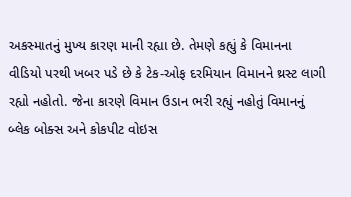અકસ્માતનું મુખ્ય કારણ માની રહ્યા છે. તેમણે કહ્યું કે વિમાનના વીડિયો પરથી ખબર પડે છે કે ટેક-ઓફ દરમિયાન વિમાનને થ્રસ્ટ લાગી રહ્યો નહોતો. જેના કારણે વિમાન ઉડાન ભરી રહ્યું નહોતું વિમાનનું બ્લેક બોક્સ અને કોકપીટ વોઇસ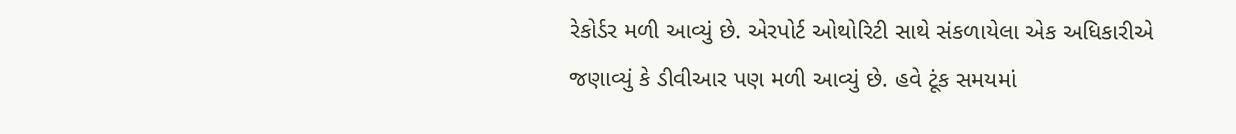રેકોર્ડર મળી આવ્યું છે. એરપોર્ટ ઓથોરિટી સાથે સંકળાયેલા એક અધિકારીએ જણાવ્યું કે ડીવીઆર પણ મળી આવ્યું છે. હવે ટૂંક સમયમાં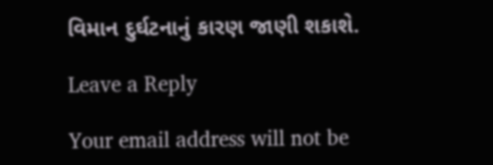વિમાન દુર્ઘટનાનું કારણ જાણી શકાશે.

Leave a Reply

Your email address will not be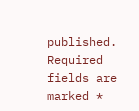published. Required fields are marked *